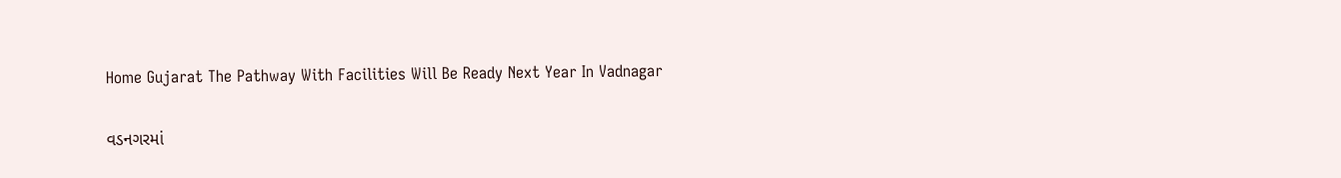Home Gujarat The Pathway With Facilities Will Be Ready Next Year In Vadnagar

વડનગરમાં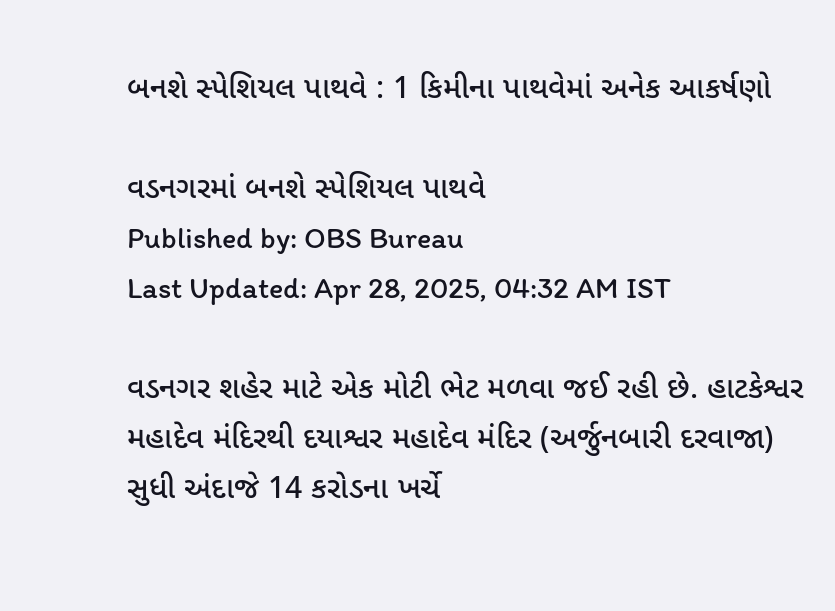બનશે સ્પેશિયલ પાથવે : 1 કિમીના પાથવેમાં અનેક આકર્ષણો

વડનગરમાં બનશે સ્પેશિયલ પાથવે
Published by: OBS Bureau
Last Updated: Apr 28, 2025, 04:32 AM IST

વડનગર શહેર માટે એક મોટી ભેટ મળવા જઈ રહી છે. હાટકેશ્વર મહાદેવ મંદિરથી દયાશ્વર મહાદેવ મંદિર (અર્જુનબારી દરવાજા) સુધી અંદાજે 14 કરોડના ખર્ચે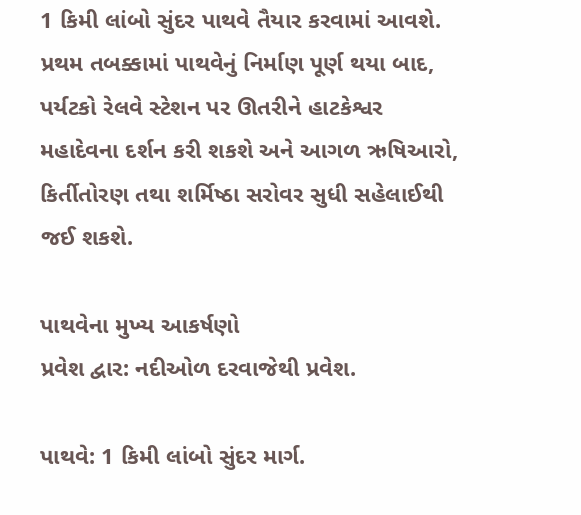1 કિમી લાંબો સુંદર પાથવે તૈયાર કરવામાં આવશે. પ્રથમ તબક્કામાં પાથવેનું નિર્માણ પૂર્ણ થયા બાદ, પર્યટકો રેલવે સ્ટેશન પર ઊતરીને હાટકેશ્વર મહાદેવના દર્શન કરી શકશે અને આગળ ઋષિઆરો, કિર્તીતોરણ તથા શર્મિષ્ઠા સરોવર સુધી સહેલાઈથી જઈ શકશે.

પાથવેના મુખ્ય આકર્ષણો
પ્રવેશ દ્વાર: નદીઓળ દરવાજેથી પ્રવેશ.

પાથવે: 1 કિમી લાંબો સુંદર માર્ગ.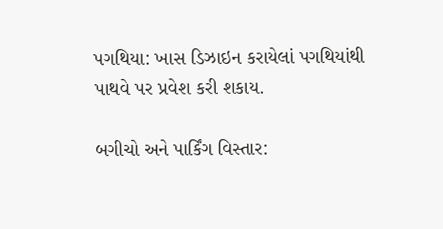પગથિયા: ખાસ ડિઝાઇન કરાયેલાં પગથિયાંથી પાથવે પર પ્રવેશ કરી શકાય.

બગીચો અને પાર્કિંગ વિસ્તાર: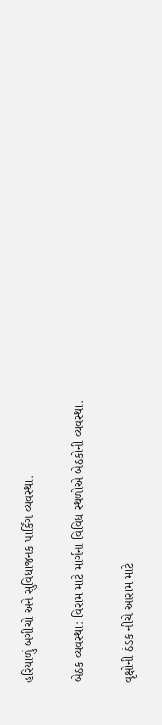હરિયાળું બગીચો અને સુવિધાજનક પાર્કિંગ વ્યવસ્થા.

બેઠક વ્યવસ્થા: વિરામ માટે માર્ગના વિવિધ સ્થળોએ બેઠકોની વ્યવસ્થા.

વૃક્ષોની ઠંડક નીચે આરામ માટે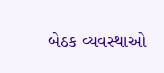બેઠક વ્યવસ્થાઓ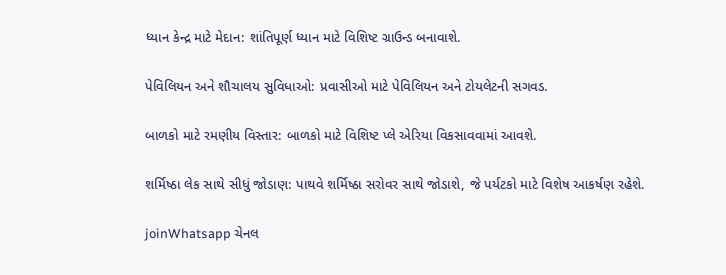ધ્યાન કેન્દ્ર માટે મેદાન: શાંતિપૂર્ણ ધ્યાન માટે વિશિષ્ટ ગ્રાઉન્ડ બનાવાશે.

પેવિલિયન અને શૌચાલય સુવિધાઓ: પ્રવાસીઓ માટે પેવિલિયન અને ટોયલેટની સગવડ.

બાળકો માટે રમણીય વિસ્તાર: બાળકો માટે વિશિષ્ટ પ્લે એરિયા વિકસાવવામાં આવશે.

શર્મિષ્ઠા લેક સાથે સીધું જોડાણ: પાથવે શર્મિષ્ઠા સરોવર સાથે જોડાશે, જે પર્યટકો માટે વિશેષ આકર્ષણ રહેશે.

joinWhatsapp ચેનલ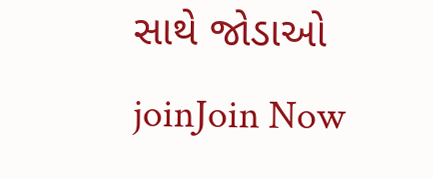સાથે જોડાઓ
joinJoin Now